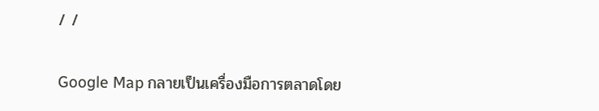/ /

Google Map กลายเป็นเครื่องมือการตลาดโดย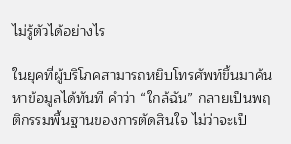ไม่รู้ตัวได้อย่างไร

ในยุคที่ผู้บริโภคสามารถหยิบโทรศัพท์ขึ้นมาค้นหาข้อมูลได้ทันที คำว่า “ใกล้ฉัน” กลายเป็นพฤติกรรมพื้นฐานของการตัดสินใจ ไม่ว่าจะเป็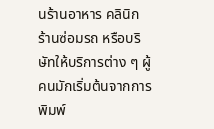นร้านอาหาร คลินิก ร้านซ่อมรถ หรือบริษัทให้บริการต่าง ๆ ผู้คนมักเริ่มต้นจากการพิมพ์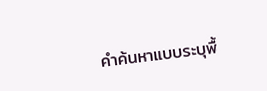คำค้นหาแบบระบุพื้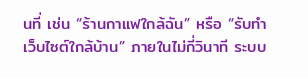นที่ เช่น “ร้านกาแฟใกล้ฉัน” หรือ “รับทำเว็บไซต์ใกล้บ้าน” ภายในไม่กี่วินาที ระบบ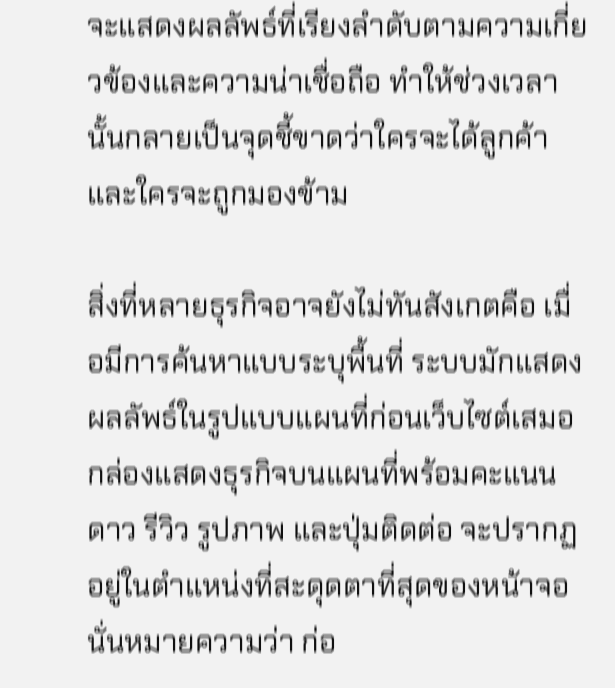จะแสดงผลลัพธ์ที่เรียงลำดับตามความเกี่ยวข้องและความน่าเชื่อถือ ทำให้ช่วงเวลานั้นกลายเป็นจุดชี้ขาดว่าใครจะได้ลูกค้า และใครจะถูกมองข้าม

สิ่งที่หลายธุรกิจอาจยังไม่ทันสังเกตคือ เมื่อมีการค้นหาแบบระบุพื้นที่ ระบบมักแสดงผลลัพธ์ในรูปแบบแผนที่ก่อนเว็บไซต์เสมอ กล่องแสดงธุรกิจบนแผนที่พร้อมคะแนนดาว รีวิว รูปภาพ และปุ่มติดต่อ จะปรากฏอยู่ในตำแหน่งที่สะดุดตาที่สุดของหน้าจอ นั่นหมายความว่า ก่อ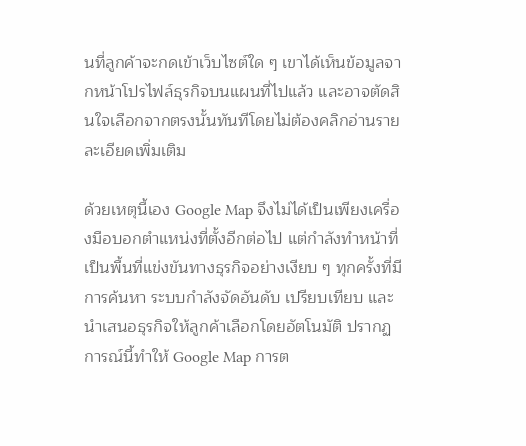นที่ลูกค้าจะกดเข้าเว็บไซต์ใด ๆ เขาได้เห็นข้อมูลจากหน้าโปรไฟล์ธุรกิจบนแผนที่ไปแล้ว และอาจตัดสินใจเลือกจากตรงนั้นทันทีโดยไม่ต้องคลิกอ่านรายละเอียดเพิ่มเติม

ด้วยเหตุนี้เอง Google Map จึงไม่ได้เป็นเพียงเครื่องมือบอกตำแหน่งที่ตั้งอีกต่อไป แต่กำลังทำหน้าที่เป็นพื้นที่แข่งขันทางธุรกิจอย่างเงียบ ๆ ทุกครั้งที่มีการค้นหา ระบบกำลังจัดอันดับ เปรียบเทียบ และนำเสนอธุรกิจให้ลูกค้าเลือกโดยอัตโนมัติ ปรากฏการณ์นี้ทำให้ Google Map การต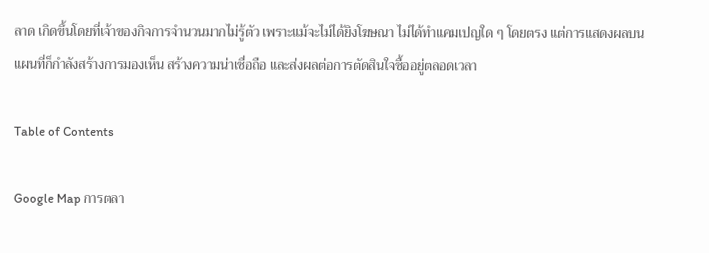ลาด เกิดขึ้นโดยที่เจ้าของกิจการจำนวนมากไม่รู้ตัว เพราะแม้จะไม่ได้ยิงโฆษณา ไม่ได้ทำแคมเปญใด ๆ โดยตรง แต่การแสดงผลบนแผนที่ก็กำลังสร้างการมองเห็น สร้างความน่าเชื่อถือ และส่งผลต่อการตัดสินใจซื้ออยู่ตลอดเวลา

Table of Contents

Google Map การตลา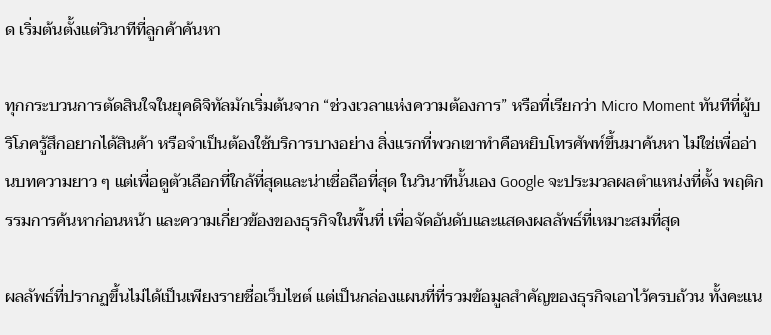ด เริ่มต้นตั้งแต่วินาทีที่ลูกค้าค้นหา

ทุกกระบวนการตัดสินใจในยุคดิจิทัลมักเริ่มต้นจาก “ช่วงเวลาแห่งความต้องการ” หรือที่เรียกว่า Micro Moment ทันทีที่ผู้บริโภครู้สึกอยากได้สินค้า หรือจำเป็นต้องใช้บริการบางอย่าง สิ่งแรกที่พวกเขาทำคือหยิบโทรศัพท์ขึ้นมาค้นหา ไม่ใช่เพื่ออ่านบทความยาว ๆ แต่เพื่อดูตัวเลือกที่ใกล้ที่สุดและน่าเชื่อถือที่สุด ในวินาทีนั้นเอง Google จะประมวลผลตำแหน่งที่ตั้ง พฤติกรรมการค้นหาก่อนหน้า และความเกี่ยวข้องของธุรกิจในพื้นที่ เพื่อจัดอันดับและแสดงผลลัพธ์ที่เหมาะสมที่สุด

ผลลัพธ์ที่ปรากฏขึ้นไม่ได้เป็นเพียงรายชื่อเว็บไซต์ แต่เป็นกล่องแผนที่ที่รวมข้อมูลสำคัญของธุรกิจเอาไว้ครบถ้วน ทั้งคะแน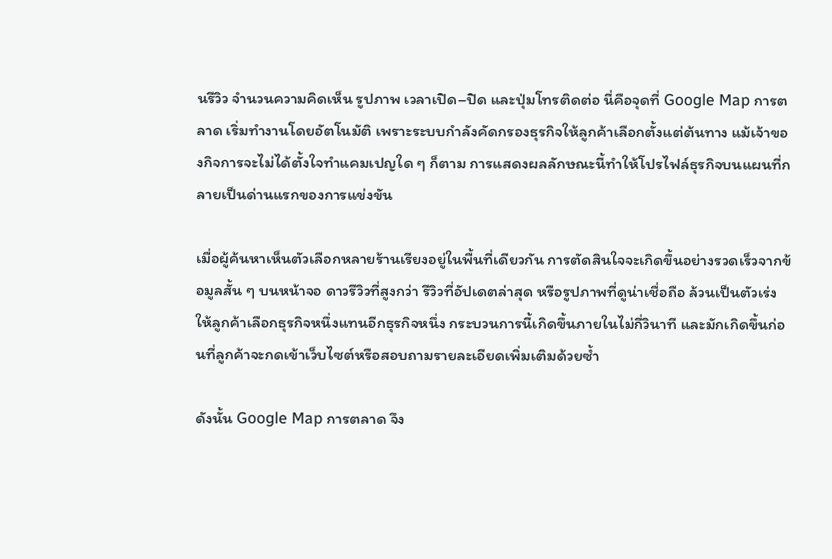นรีวิว จำนวนความคิดเห็น รูปภาพ เวลาเปิด–ปิด และปุ่มโทรติดต่อ นี่คือจุดที่ Google Map การตลาด เริ่มทำงานโดยอัตโนมัติ เพราะระบบกำลังคัดกรองธุรกิจให้ลูกค้าเลือกตั้งแต่ต้นทาง แม้เจ้าของกิจการจะไม่ได้ตั้งใจทำแคมเปญใด ๆ ก็ตาม การแสดงผลลักษณะนี้ทำให้โปรไฟล์ธุรกิจบนแผนที่กลายเป็นด่านแรกของการแข่งขัน

เมื่อผู้ค้นหาเห็นตัวเลือกหลายร้านเรียงอยู่ในพื้นที่เดียวกัน การตัดสินใจจะเกิดขึ้นอย่างรวดเร็วจากข้อมูลสั้น ๆ บนหน้าจอ ดาวรีวิวที่สูงกว่า รีวิวที่อัปเดตล่าสุด หรือรูปภาพที่ดูน่าเชื่อถือ ล้วนเป็นตัวเร่งให้ลูกค้าเลือกธุรกิจหนึ่งแทนอีกธุรกิจหนึ่ง กระบวนการนี้เกิดขึ้นภายในไม่กี่วินาที และมักเกิดขึ้นก่อนที่ลูกค้าจะกดเข้าเว็บไซต์หรือสอบถามรายละเอียดเพิ่มเติมด้วยซ้ำ

ดังนั้น Google Map การตลาด จึง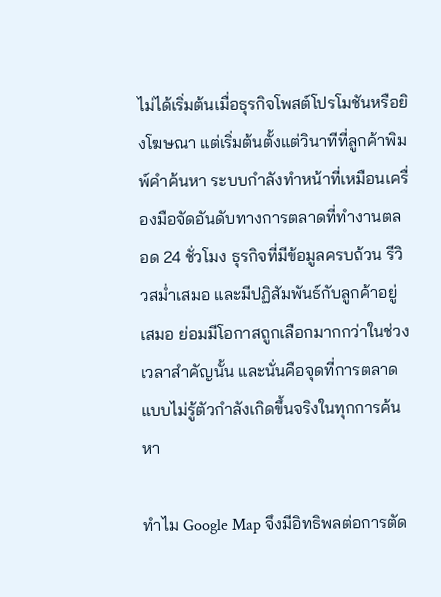ไม่ได้เริ่มต้นเมื่อธุรกิจโพสต์โปรโมชันหรือยิงโฆษณา แต่เริ่มต้นตั้งแต่วินาทีที่ลูกค้าพิมพ์คำค้นหา ระบบกำลังทำหน้าที่เหมือนเครื่องมือจัดอันดับทางการตลาดที่ทำงานตลอด 24 ชั่วโมง ธุรกิจที่มีข้อมูลครบถ้วน รีวิวสม่ำเสมอ และมีปฏิสัมพันธ์กับลูกค้าอยู่เสมอ ย่อมมีโอกาสถูกเลือกมากกว่าในช่วงเวลาสำคัญนั้น และนั่นคือจุดที่การตลาดแบบไม่รู้ตัวกำลังเกิดขึ้นจริงในทุกการค้นหา

ทำไม Google Map จึงมีอิทธิพลต่อการตัด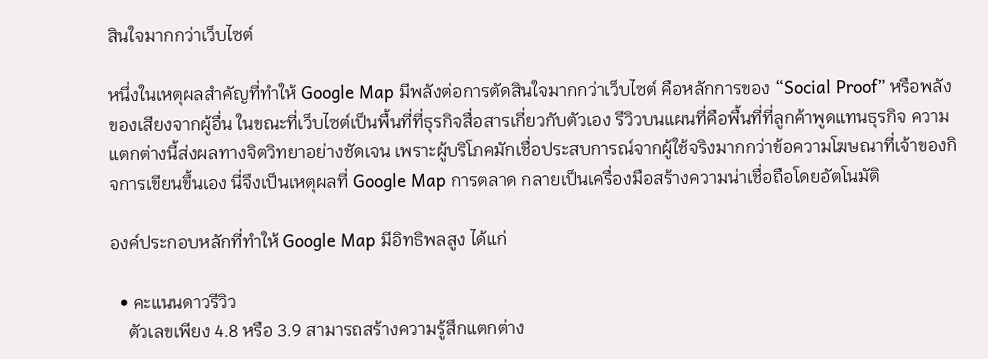สินใจมากกว่าเว็บไซต์

หนึ่งในเหตุผลสำคัญที่ทำให้ Google Map มีพลังต่อการตัดสินใจมากกว่าเว็บไซต์ คือหลักการของ “Social Proof” หรือพลังของเสียงจากผู้อื่น ในขณะที่เว็บไซต์เป็นพื้นที่ที่ธุรกิจสื่อสารเกี่ยวกับตัวเอง รีวิวบนแผนที่คือพื้นที่ที่ลูกค้าพูดแทนธุรกิจ ความแตกต่างนี้ส่งผลทางจิตวิทยาอย่างชัดเจน เพราะผู้บริโภคมักเชื่อประสบการณ์จากผู้ใช้จริงมากกว่าข้อความโฆษณาที่เจ้าของกิจการเขียนขึ้นเอง นี่จึงเป็นเหตุผลที่ Google Map การตลาด กลายเป็นเครื่องมือสร้างความน่าเชื่อถือโดยอัตโนมัติ

องค์ประกอบหลักที่ทำให้ Google Map มีอิทธิพลสูง ได้แก่

  • คะแนนดาวรีวิว
    ตัวเลขเพียง 4.8 หรือ 3.9 สามารถสร้างความรู้สึกแตกต่าง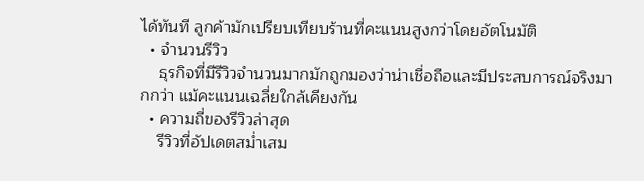ได้ทันที ลูกค้ามักเปรียบเทียบร้านที่คะแนนสูงกว่าโดยอัตโนมัติ
  • จำนวนรีวิว
    ธุรกิจที่มีรีวิวจำนวนมากมักถูกมองว่าน่าเชื่อถือและมีประสบการณ์จริงมากกว่า แม้คะแนนเฉลี่ยใกล้เคียงกัน
  • ความถี่ของรีวิวล่าสุด
    รีวิวที่อัปเดตสม่ำเสม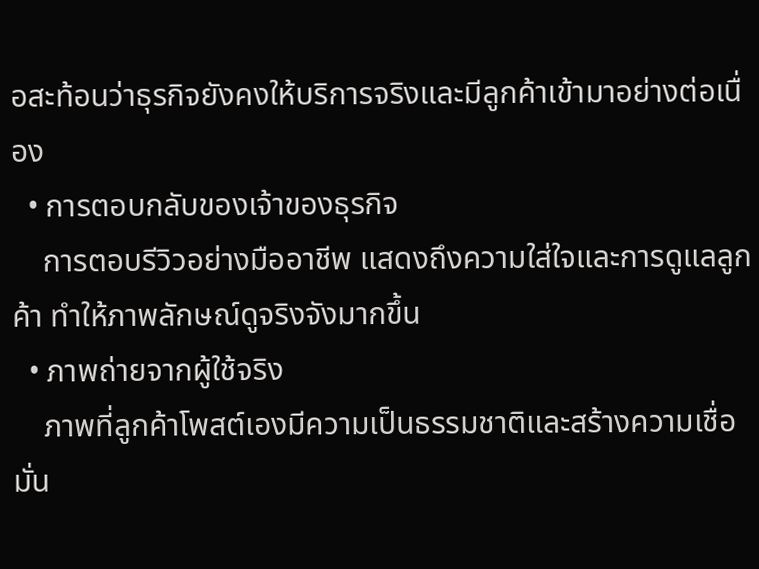อสะท้อนว่าธุรกิจยังคงให้บริการจริงและมีลูกค้าเข้ามาอย่างต่อเนื่อง
  • การตอบกลับของเจ้าของธุรกิจ
    การตอบรีวิวอย่างมืออาชีพ แสดงถึงความใส่ใจและการดูแลลูกค้า ทำให้ภาพลักษณ์ดูจริงจังมากขึ้น
  • ภาพถ่ายจากผู้ใช้จริง
    ภาพที่ลูกค้าโพสต์เองมีความเป็นธรรมชาติและสร้างความเชื่อมั่น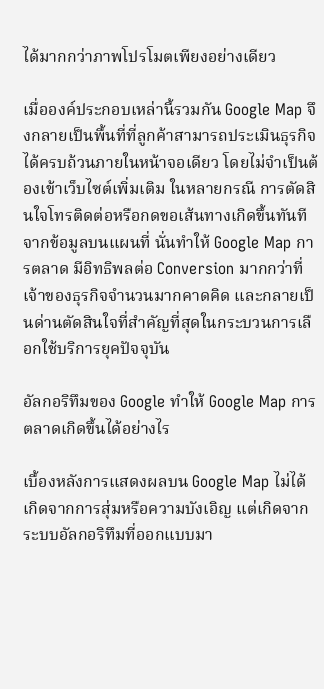ได้มากกว่าภาพโปรโมตเพียงอย่างเดียว

เมื่อองค์ประกอบเหล่านี้รวมกัน Google Map จึงกลายเป็นพื้นที่ที่ลูกค้าสามารถประเมินธุรกิจได้ครบถ้วนภายในหน้าจอเดียว โดยไม่จำเป็นต้องเข้าเว็บไซต์เพิ่มเติม ในหลายกรณี การตัดสินใจโทรติดต่อหรือกดขอเส้นทางเกิดขึ้นทันทีจากข้อมูลบนแผนที่ นั่นทำให้ Google Map การตลาด มีอิทธิพลต่อ Conversion มากกว่าที่เจ้าของธุรกิจจำนวนมากคาดคิด และกลายเป็นด่านตัดสินใจที่สำคัญที่สุดในกระบวนการเลือกใช้บริการยุคปัจจุบัน

อัลกอริทึมของ Google ทำให้ Google Map การตลาดเกิดขึ้นได้อย่างไร

เบื้องหลังการแสดงผลบน Google Map ไม่ได้เกิดจากการสุ่มหรือความบังเอิญ แต่เกิดจากระบบอัลกอริทึมที่ออกแบบมา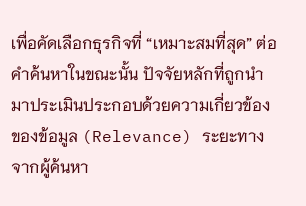เพื่อคัดเลือกธุรกิจที่ “เหมาะสมที่สุด” ต่อคำค้นหาในขณะนั้น ปัจจัยหลักที่ถูกนำมาประเมินประกอบด้วยความเกี่ยวข้องของข้อมูล (Relevance) ระยะทางจากผู้ค้นหา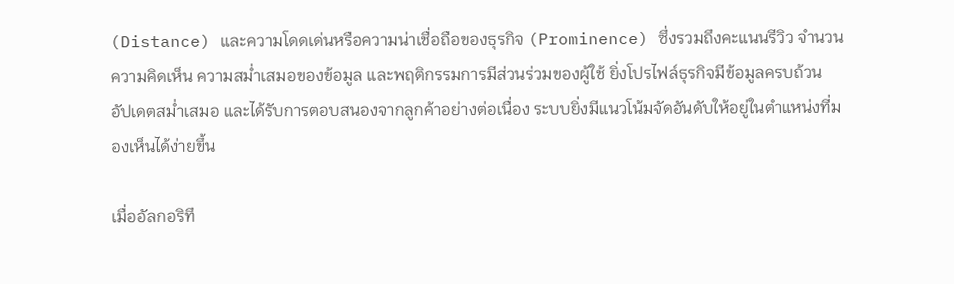(Distance) และความโดดเด่นหรือความน่าเชื่อถือของธุรกิจ (Prominence) ซึ่งรวมถึงคะแนนรีวิว จำนวนความคิดเห็น ความสม่ำเสมอของข้อมูล และพฤติกรรมการมีส่วนร่วมของผู้ใช้ ยิ่งโปรไฟล์ธุรกิจมีข้อมูลครบถ้วน อัปเดตสม่ำเสมอ และได้รับการตอบสนองจากลูกค้าอย่างต่อเนื่อง ระบบยิ่งมีแนวโน้มจัดอันดับให้อยู่ในตำแหน่งที่มองเห็นได้ง่ายขึ้น

เมื่ออัลกอริทึ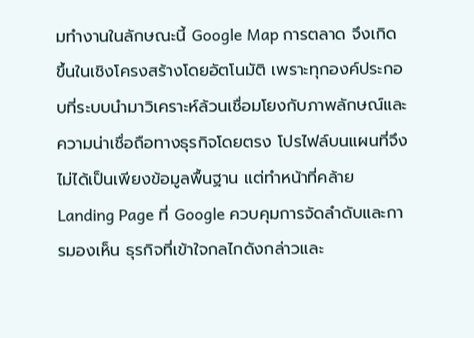มทำงานในลักษณะนี้ Google Map การตลาด จึงเกิดขึ้นในเชิงโครงสร้างโดยอัตโนมัติ เพราะทุกองค์ประกอบที่ระบบนำมาวิเคราะห์ล้วนเชื่อมโยงกับภาพลักษณ์และความน่าเชื่อถือทางธุรกิจโดยตรง โปรไฟล์บนแผนที่จึงไม่ได้เป็นเพียงข้อมูลพื้นฐาน แต่ทำหน้าที่คล้าย Landing Page ที่ Google ควบคุมการจัดลำดับและการมองเห็น ธุรกิจที่เข้าใจกลไกดังกล่าวและ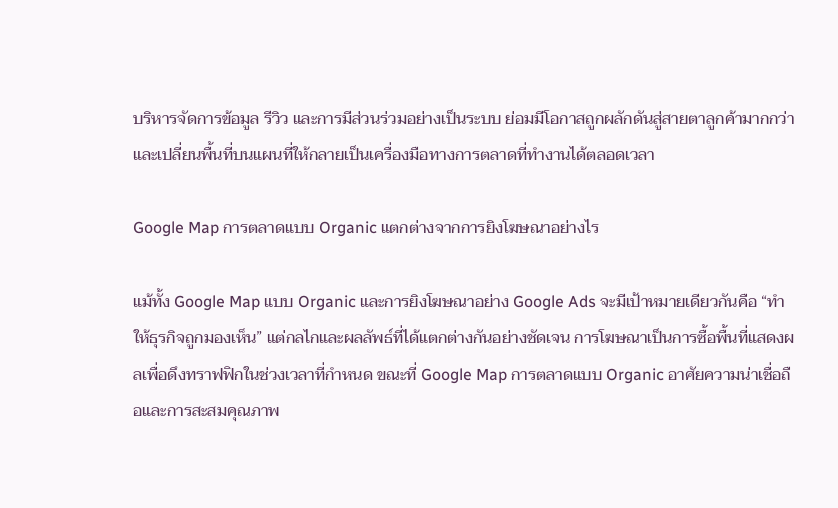บริหารจัดการข้อมูล รีวิว และการมีส่วนร่วมอย่างเป็นระบบ ย่อมมีโอกาสถูกผลักดันสู่สายตาลูกค้ามากกว่า และเปลี่ยนพื้นที่บนแผนที่ให้กลายเป็นเครื่องมือทางการตลาดที่ทำงานได้ตลอดเวลา

Google Map การตลาดแบบ Organic แตกต่างจากการยิงโฆษณาอย่างไร

แม้ทั้ง Google Map แบบ Organic และการยิงโฆษณาอย่าง Google Ads จะมีเป้าหมายเดียวกันคือ “ทำให้ธุรกิจถูกมองเห็น” แต่กลไกและผลลัพธ์ที่ได้แตกต่างกันอย่างชัดเจน การโฆษณาเป็นการซื้อพื้นที่แสดงผลเพื่อดึงทราฟฟิกในช่วงเวลาที่กำหนด ขณะที่ Google Map การตลาดแบบ Organic อาศัยความน่าเชื่อถือและการสะสมคุณภาพ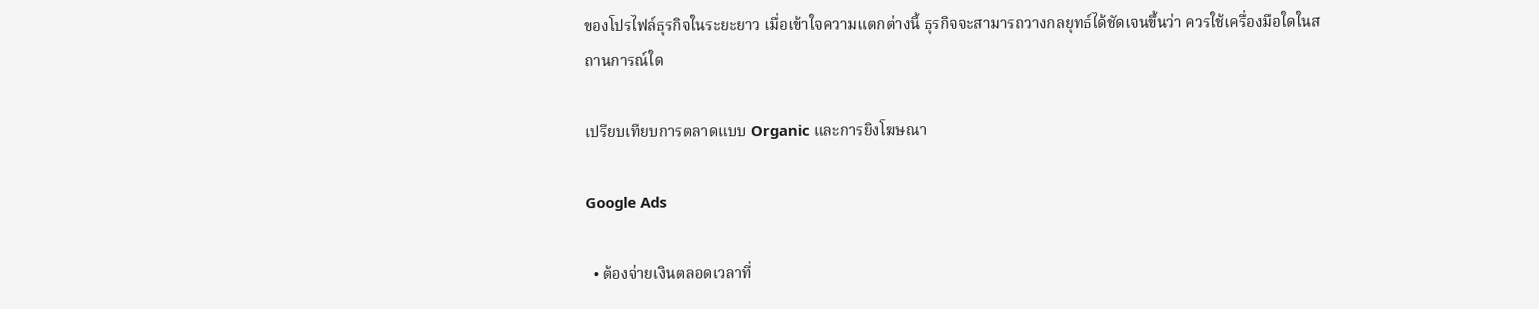ของโปรไฟล์ธุรกิจในระยะยาว เมื่อเข้าใจความแตกต่างนี้ ธุรกิจจะสามารถวางกลยุทธ์ได้ชัดเจนขึ้นว่า ควรใช้เครื่องมือใดในสถานการณ์ใด

เปรียบเทียบการตลาดแบบ Organic และการยิงโฆษณา

Google Ads

  • ต้องจ่ายเงินตลอดเวลาที่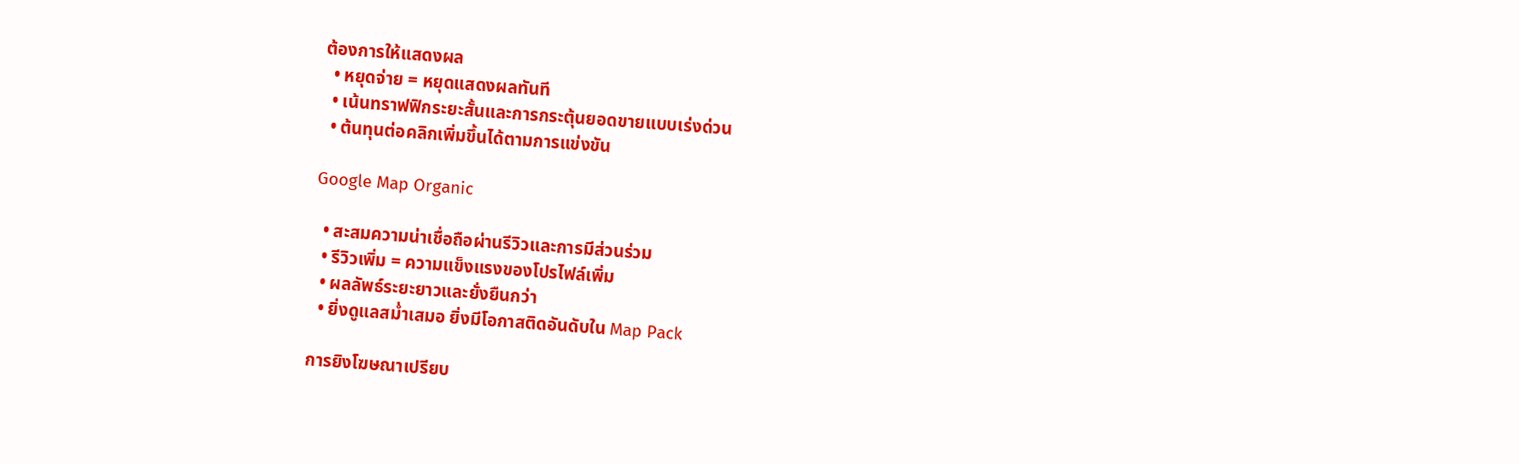ต้องการให้แสดงผล
  • หยุดจ่าย = หยุดแสดงผลทันที
  • เน้นทราฟฟิกระยะสั้นและการกระตุ้นยอดขายแบบเร่งด่วน
  • ต้นทุนต่อคลิกเพิ่มขึ้นได้ตามการแข่งขัน

Google Map Organic

  • สะสมความน่าเชื่อถือผ่านรีวิวและการมีส่วนร่วม
  • รีวิวเพิ่ม = ความแข็งแรงของโปรไฟล์เพิ่ม
  • ผลลัพธ์ระยะยาวและยั่งยืนกว่า
  • ยิ่งดูแลสม่ำเสมอ ยิ่งมีโอกาสติดอันดับใน Map Pack

การยิงโฆษณาเปรียบ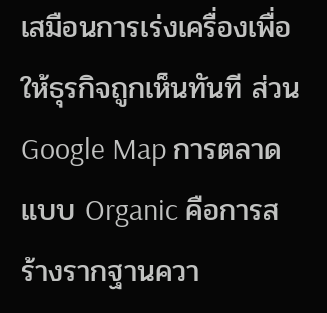เสมือนการเร่งเครื่องเพื่อให้ธุรกิจถูกเห็นทันที ส่วน Google Map การตลาด แบบ Organic คือการสร้างรากฐานควา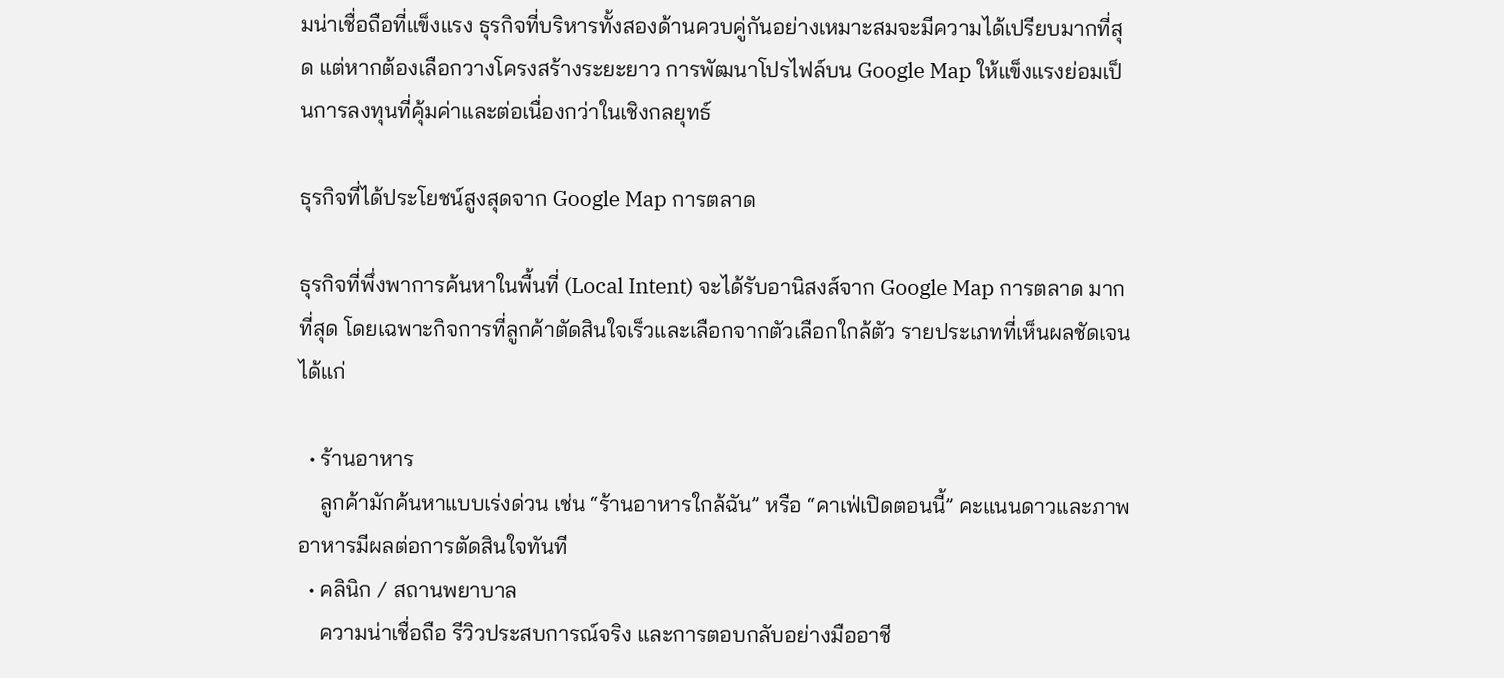มน่าเชื่อถือที่แข็งแรง ธุรกิจที่บริหารทั้งสองด้านควบคู่กันอย่างเหมาะสมจะมีความได้เปรียบมากที่สุด แต่หากต้องเลือกวางโครงสร้างระยะยาว การพัฒนาโปรไฟล์บน Google Map ให้แข็งแรงย่อมเป็นการลงทุนที่คุ้มค่าและต่อเนื่องกว่าในเชิงกลยุทธ์

ธุรกิจที่ได้ประโยชน์สูงสุดจาก Google Map การตลาด

ธุรกิจที่พึ่งพาการค้นหาในพื้นที่ (Local Intent) จะได้รับอานิสงส์จาก Google Map การตลาด มากที่สุด โดยเฉพาะกิจการที่ลูกค้าตัดสินใจเร็วและเลือกจากตัวเลือกใกล้ตัว รายประเภทที่เห็นผลชัดเจน ได้แก่

  • ร้านอาหาร
    ลูกค้ามักค้นหาแบบเร่งด่วน เช่น “ร้านอาหารใกล้ฉัน” หรือ “คาเฟ่เปิดตอนนี้” คะแนนดาวและภาพอาหารมีผลต่อการตัดสินใจทันที
  • คลินิก / สถานพยาบาล
    ความน่าเชื่อถือ รีวิวประสบการณ์จริง และการตอบกลับอย่างมืออาชี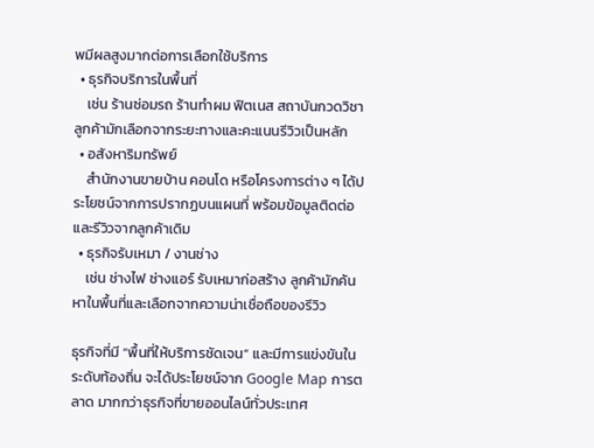พมีผลสูงมากต่อการเลือกใช้บริการ
  • ธุรกิจบริการในพื้นที่
    เช่น ร้านซ่อมรถ ร้านทำผม ฟิตเนส สถาบันกวดวิชา ลูกค้ามักเลือกจากระยะทางและคะแนนรีวิวเป็นหลัก
  • อสังหาริมทรัพย์
    สำนักงานขายบ้าน คอนโด หรือโครงการต่าง ๆ ได้ประโยชน์จากการปรากฏบนแผนที่ พร้อมข้อมูลติดต่อและรีวิวจากลูกค้าเดิม
  • ธุรกิจรับเหมา / งานช่าง
    เช่น ช่างไฟ ช่างแอร์ รับเหมาก่อสร้าง ลูกค้ามักค้นหาในพื้นที่และเลือกจากความน่าเชื่อถือของรีวิว

ธุรกิจที่มี “พื้นที่ให้บริการชัดเจน” และมีการแข่งขันในระดับท้องถิ่น จะได้ประโยชน์จาก Google Map การตลาด มากกว่าธุรกิจที่ขายออนไลน์ทั่วประเทศ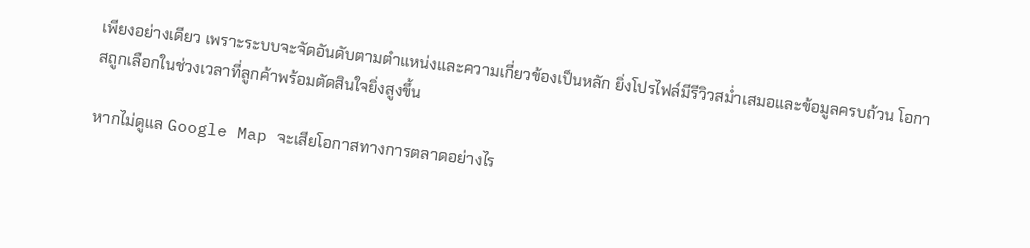เพียงอย่างเดียว เพราะระบบจะจัดอันดับตามตำแหน่งและความเกี่ยวข้องเป็นหลัก ยิ่งโปรไฟล์มีรีวิวสม่ำเสมอและข้อมูลครบถ้วน โอกาสถูกเลือกในช่วงเวลาที่ลูกค้าพร้อมตัดสินใจยิ่งสูงขึ้น

หากไม่ดูแล Google Map จะเสียโอกาสทางการตลาดอย่างไร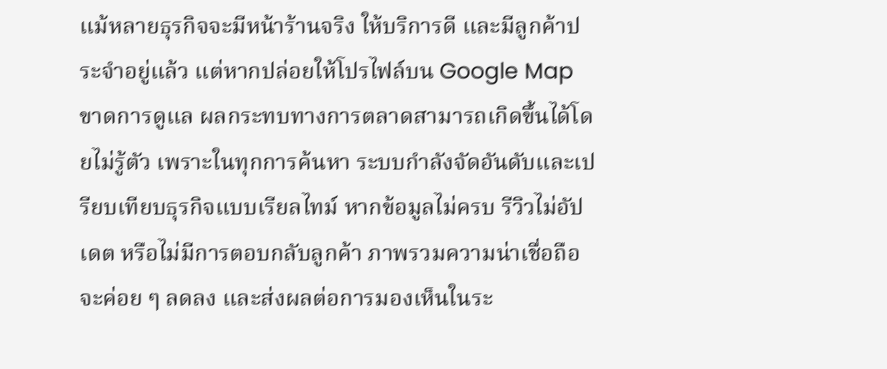แม้หลายธุรกิจจะมีหน้าร้านจริง ให้บริการดี และมีลูกค้าประจำอยู่แล้ว แต่หากปล่อยให้โปรไฟล์บน Google Map ขาดการดูแล ผลกระทบทางการตลาดสามารถเกิดขึ้นได้โดยไม่รู้ตัว เพราะในทุกการค้นหา ระบบกำลังจัดอันดับและเปรียบเทียบธุรกิจแบบเรียลไทม์ หากข้อมูลไม่ครบ รีวิวไม่อัปเดต หรือไม่มีการตอบกลับลูกค้า ภาพรวมความน่าเชื่อถือจะค่อย ๆ ลดลง และส่งผลต่อการมองเห็นในระ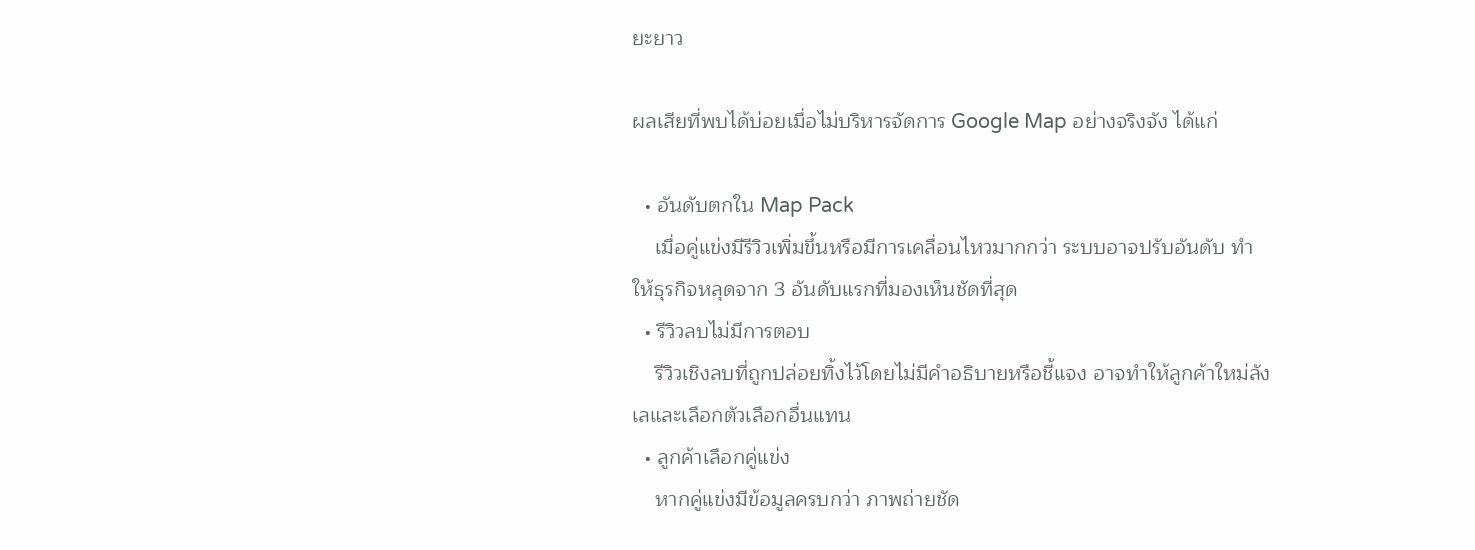ยะยาว

ผลเสียที่พบได้บ่อยเมื่อไม่บริหารจัดการ Google Map อย่างจริงจัง ได้แก่

  • อันดับตกใน Map Pack
    เมื่อคู่แข่งมีรีวิวเพิ่มขึ้นหรือมีการเคลื่อนไหวมากกว่า ระบบอาจปรับอันดับ ทำให้ธุรกิจหลุดจาก 3 อันดับแรกที่มองเห็นชัดที่สุด
  • รีวิวลบไม่มีการตอบ
    รีวิวเชิงลบที่ถูกปล่อยทิ้งไว้โดยไม่มีคำอธิบายหรือชี้แจง อาจทำให้ลูกค้าใหม่ลังเลและเลือกตัวเลือกอื่นแทน
  • ลูกค้าเลือกคู่แข่ง
    หากคู่แข่งมีข้อมูลครบกว่า ภาพถ่ายชัด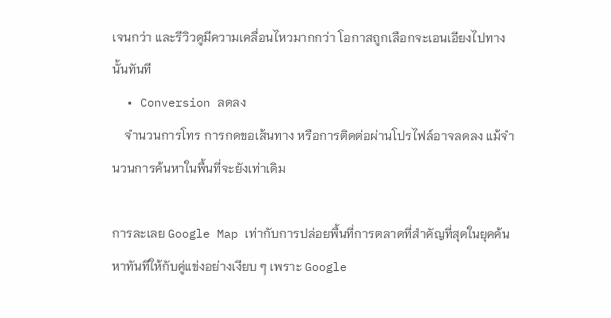เจนกว่า และรีวิวดูมีความเคลื่อนไหวมากกว่า โอกาสถูกเลือกจะเอนเอียงไปทางนั้นทันที
  • Conversion ลดลง
    จำนวนการโทร การกดขอเส้นทาง หรือการติดต่อผ่านโปรไฟล์อาจลดลง แม้จำนวนการค้นหาในพื้นที่จะยังเท่าเดิม

การละเลย Google Map เท่ากับการปล่อยพื้นที่การตลาดที่สำคัญที่สุดในยุคค้นหาทันทีให้กับคู่แข่งอย่างเงียบ ๆ เพราะ Google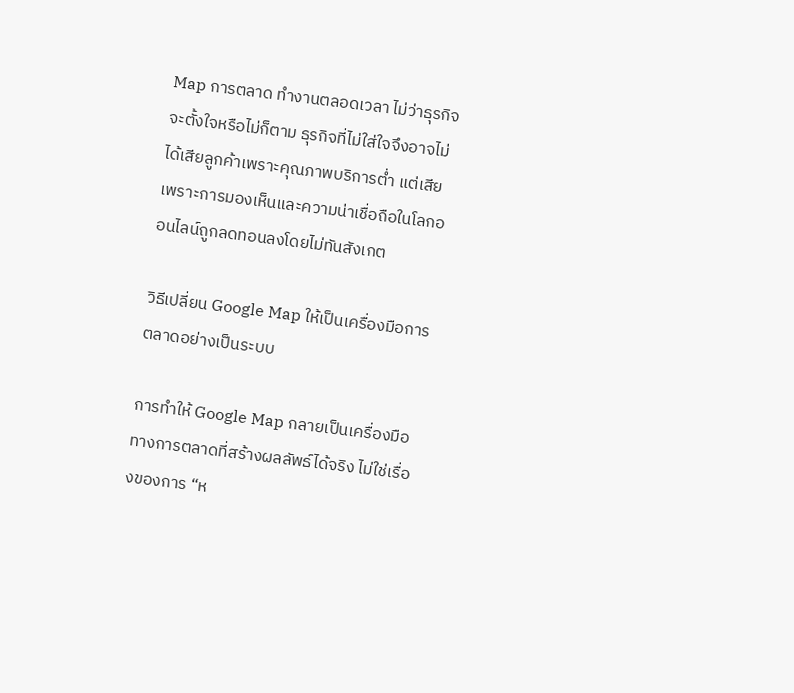Map การตลาด ทำงานตลอดเวลา ไม่ว่าธุรกิจจะตั้งใจหรือไม่ก็ตาม ธุรกิจที่ไม่ใส่ใจจึงอาจไม่ได้เสียลูกค้าเพราะคุณภาพบริการต่ำ แต่เสียเพราะการมองเห็นและความน่าเชื่อถือในโลกออนไลน์ถูกลดทอนลงโดยไม่ทันสังเกต

วิธีเปลี่ยน Google Map ให้เป็นเครื่องมือการตลาดอย่างเป็นระบบ

การทำให้ Google Map กลายเป็นเครื่องมือทางการตลาดที่สร้างผลลัพธ์ได้จริง ไม่ใช่เรื่องของการ “ห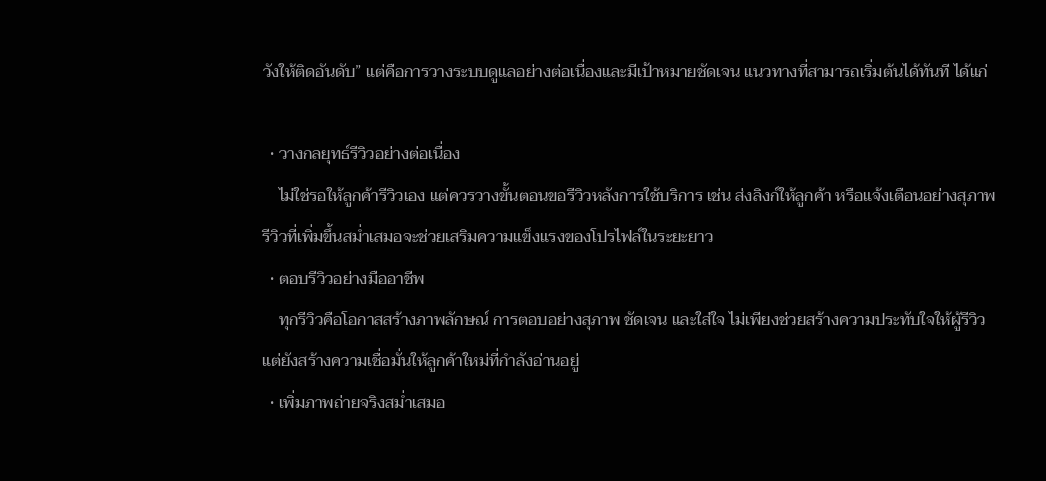วังให้ติดอันดับ” แต่คือการวางระบบดูแลอย่างต่อเนื่องและมีเป้าหมายชัดเจน แนวทางที่สามารถเริ่มต้นได้ทันที ได้แก่

  • วางกลยุทธ์รีวิวอย่างต่อเนื่อง
    ไม่ใช่รอให้ลูกค้ารีวิวเอง แต่ควรวางขั้นตอนขอรีวิวหลังการใช้บริการ เช่น ส่งลิงก์ให้ลูกค้า หรือแจ้งเตือนอย่างสุภาพ รีวิวที่เพิ่มขึ้นสม่ำเสมอจะช่วยเสริมความแข็งแรงของโปรไฟล์ในระยะยาว
  • ตอบรีวิวอย่างมืออาชีพ
    ทุกรีวิวคือโอกาสสร้างภาพลักษณ์ การตอบอย่างสุภาพ ชัดเจน และใส่ใจ ไม่เพียงช่วยสร้างความประทับใจให้ผู้รีวิว แต่ยังสร้างความเชื่อมั่นให้ลูกค้าใหม่ที่กำลังอ่านอยู่
  • เพิ่มภาพถ่ายจริงสม่ำเสมอ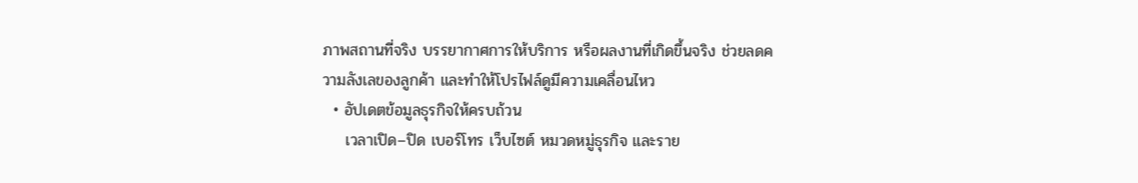ภาพสถานที่จริง บรรยากาศการให้บริการ หรือผลงานที่เกิดขึ้นจริง ช่วยลดความลังเลของลูกค้า และทำให้โปรไฟล์ดูมีความเคลื่อนไหว
  • อัปเดตข้อมูลธุรกิจให้ครบถ้วน
    เวลาเปิด–ปิด เบอร์โทร เว็บไซต์ หมวดหมู่ธุรกิจ และราย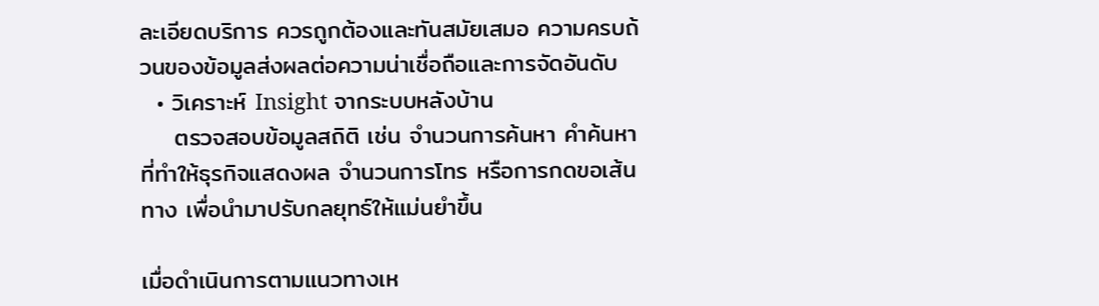ละเอียดบริการ ควรถูกต้องและทันสมัยเสมอ ความครบถ้วนของข้อมูลส่งผลต่อความน่าเชื่อถือและการจัดอันดับ
  • วิเคราะห์ Insight จากระบบหลังบ้าน
    ตรวจสอบข้อมูลสถิติ เช่น จำนวนการค้นหา คำค้นหาที่ทำให้ธุรกิจแสดงผล จำนวนการโทร หรือการกดขอเส้นทาง เพื่อนำมาปรับกลยุทธ์ให้แม่นยำขึ้น

เมื่อดำเนินการตามแนวทางเห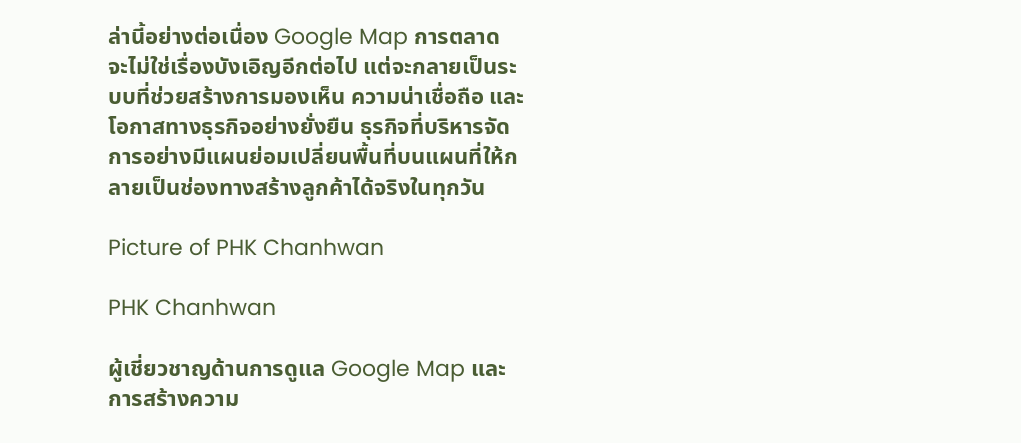ล่านี้อย่างต่อเนื่อง Google Map การตลาด จะไม่ใช่เรื่องบังเอิญอีกต่อไป แต่จะกลายเป็นระบบที่ช่วยสร้างการมองเห็น ความน่าเชื่อถือ และโอกาสทางธุรกิจอย่างยั่งยืน ธุรกิจที่บริหารจัดการอย่างมีแผนย่อมเปลี่ยนพื้นที่บนแผนที่ให้กลายเป็นช่องทางสร้างลูกค้าได้จริงในทุกวัน

Picture of PHK Chanhwan

PHK Chanhwan

ผู้เชี่ยวชาญด้านการดูแล Google Map และการสร้างความ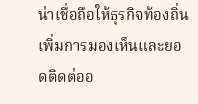น่าเชื่อถือให้ธุรกิจท้องถิ่น เพิ่มการมองเห็นและยอดติดต่ออ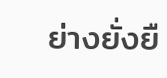ย่างยั่งยื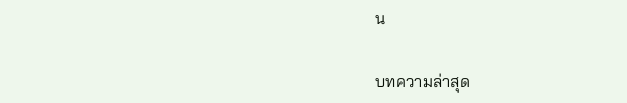น

บทความล่าสุด